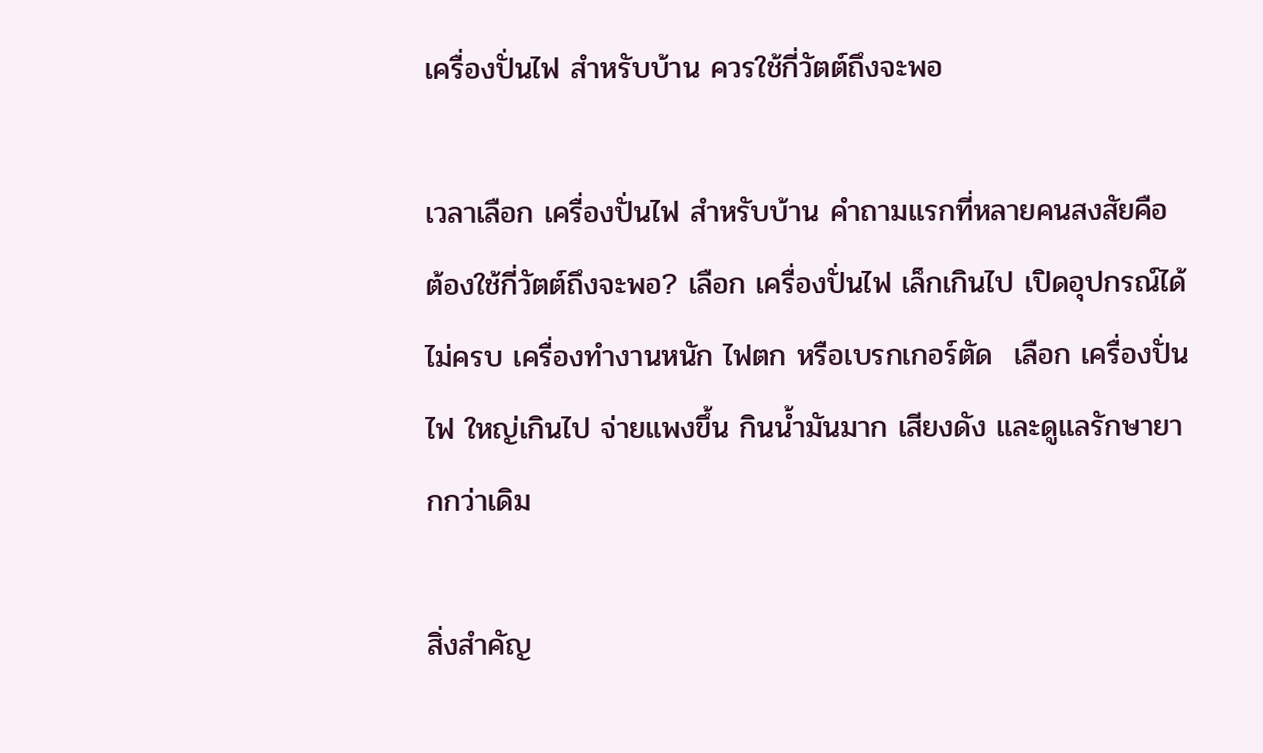เครื่องปั่นไฟ สำหรับบ้าน ควรใช้กี่วัตต์ถึงจะพอ

เวลาเลือก เครื่องปั่นไฟ สำหรับบ้าน คำถามแรกที่หลายคนสงสัยคือ ต้องใช้กี่วัตต์ถึงจะพอ? เลือก เครื่องปั่นไฟ เล็กเกินไป เปิดอุปกรณ์ได้ไม่ครบ เครื่องทำงานหนัก ไฟตก หรือเบรกเกอร์ตัด  เลือก เครื่องปั่นไฟ ใหญ่เกินไป จ่ายแพงขึ้น กินน้ำมันมาก เสียงดัง และดูแลรักษายากกว่าเดิม

สิ่งสำคัญ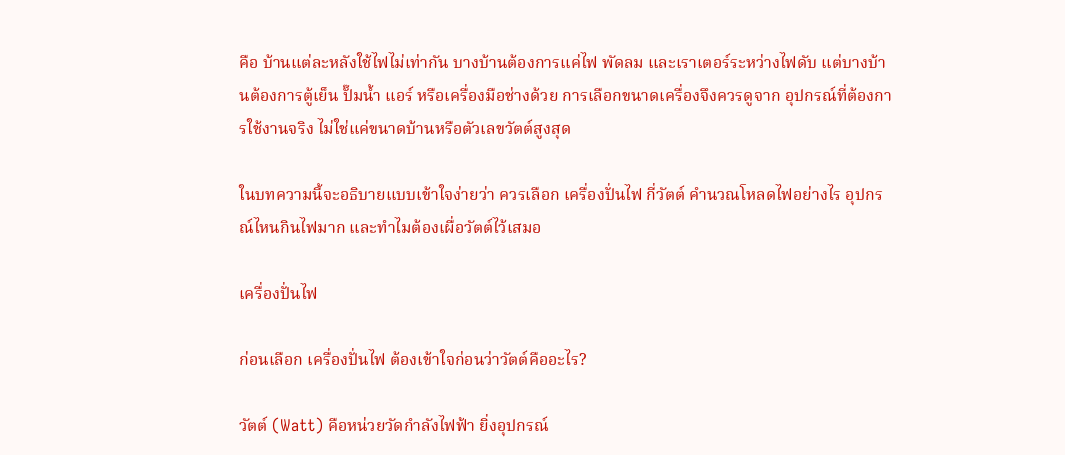คือ บ้านแต่ละหลังใช้ไฟไม่เท่ากัน บางบ้านต้องการแค่ไฟ พัดลม และเราเตอร์ระหว่างไฟดับ แต่บางบ้านต้องการตู้เย็น ปั๊มน้ำ แอร์ หรือเครื่องมือช่างด้วย การเลือกขนาดเครื่องจึงควรดูจาก อุปกรณ์ที่ต้องการใช้งานจริง ไม่ใช่แค่ขนาดบ้านหรือตัวเลขวัตต์สูงสุด

ในบทความนี้จะอธิบายแบบเข้าใจง่ายว่า ควรเลือก เครื่องปั่นไฟ กี่วัตต์ คำนวณโหลดไฟอย่างไร อุปกรณ์ไหนกินไฟมาก และทำไมต้องเผื่อวัตต์ไว้เสมอ

เครื่องปั่นไฟ

ก่อนเลือก เครื่องปั่นไฟ ต้องเข้าใจก่อนว่าวัตต์คืออะไร?

วัตต์ (Watt) คือหน่วยวัดกำลังไฟฟ้า ยิ่งอุปกรณ์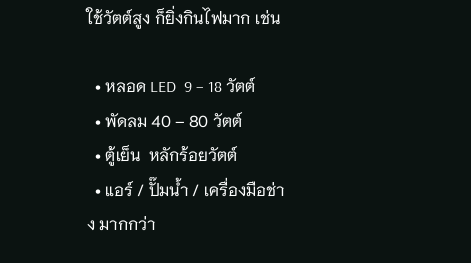ใช้วัตต์สูง ก็ยิ่งกินไฟมาก เช่น

  • หลอด LED  9 – 18 วัตต์
  • พัดลม 40 – 80 วัตต์
  • ตู้เย็น  หลักร้อยวัตต์
  • แอร์ / ปั๊มน้ำ / เครื่องมือช่าง มากกว่า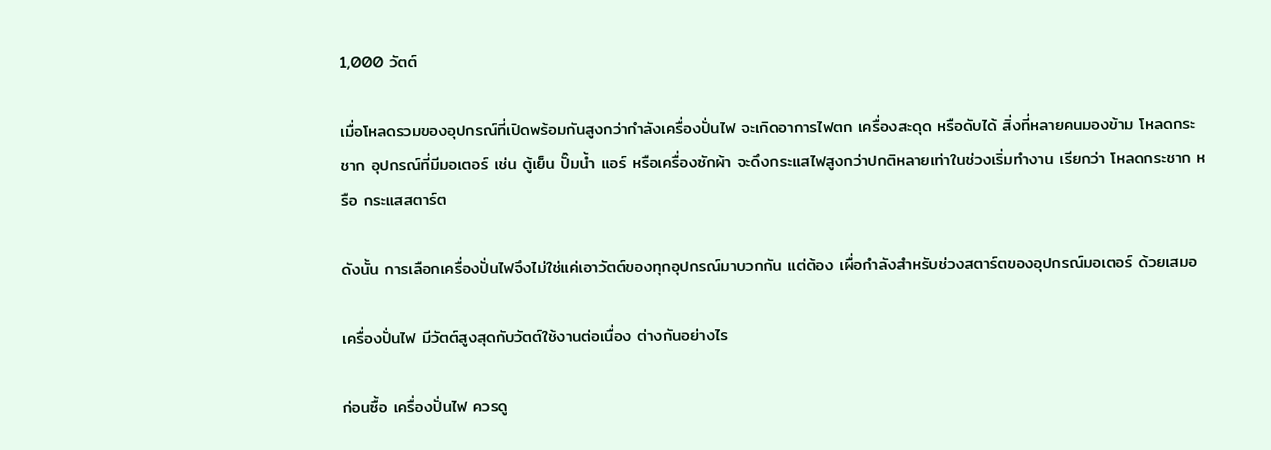1,000 วัตต์

เมื่อโหลดรวมของอุปกรณ์ที่เปิดพร้อมกันสูงกว่ากำลังเครื่องปั่นไฟ จะเกิดอาการไฟตก เครื่องสะดุด หรือดับได้ สิ่งที่หลายคนมองข้าม โหลดกระชาก อุปกรณ์ที่มีมอเตอร์ เช่น ตู้เย็น ปั๊มน้ำ แอร์ หรือเครื่องซักผ้า จะดึงกระแสไฟสูงกว่าปกติหลายเท่าในช่วงเริ่มทำงาน เรียกว่า โหลดกระชาก หรือ กระแสสตาร์ต

ดังนั้น การเลือกเครื่องปั่นไฟจึงไม่ใช่แค่เอาวัตต์ของทุกอุปกรณ์มาบวกกัน แต่ต้อง เผื่อกำลังสำหรับช่วงสตาร์ตของอุปกรณ์มอเตอร์ ด้วยเสมอ

เครื่องปั่นไฟ มีวัตต์สูงสุดกับวัตต์ใช้งานต่อเนื่อง ต่างกันอย่างไร

ก่อนซื้อ เครื่องปั่นไฟ ควรดู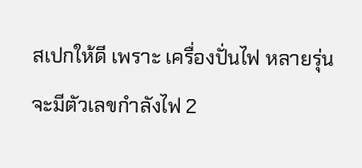สเปกให้ดี เพราะ เครื่องปั่นไฟ หลายรุ่นจะมีตัวเลขกำลังไฟ 2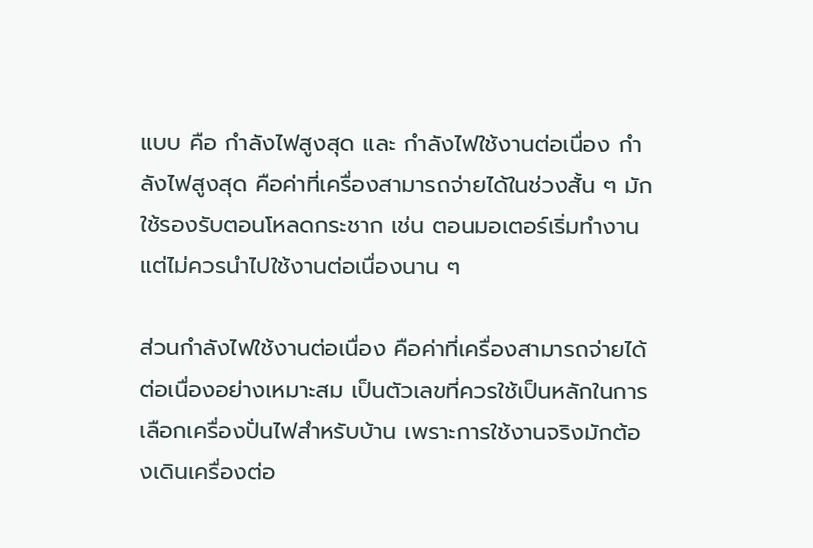แบบ คือ กำลังไฟสูงสุด และ กำลังไฟใช้งานต่อเนื่อง กำลังไฟสูงสุด คือค่าที่เครื่องสามารถจ่ายได้ในช่วงสั้น ๆ มักใช้รองรับตอนโหลดกระชาก เช่น ตอนมอเตอร์เริ่มทำงาน แต่ไม่ควรนำไปใช้งานต่อเนื่องนาน ๆ

ส่วนกำลังไฟใช้งานต่อเนื่อง คือค่าที่เครื่องสามารถจ่ายได้ต่อเนื่องอย่างเหมาะสม เป็นตัวเลขที่ควรใช้เป็นหลักในการเลือกเครื่องปั่นไฟสำหรับบ้าน เพราะการใช้งานจริงมักต้องเดินเครื่องต่อ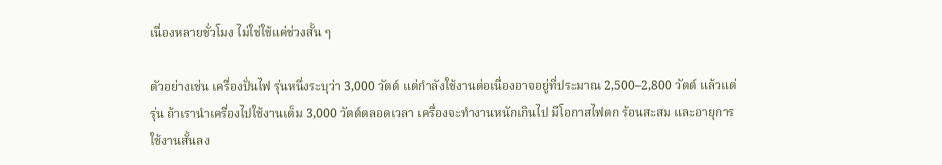เนื่องหลายชั่วโมง ไม่ใช่ใช้แค่ช่วงสั้น ๆ

ตัวอย่างเช่น เครื่องปั่นไฟ รุ่นหนึ่งระบุว่า 3,000 วัตต์ แต่กำลังใช้งานต่อเนื่องอาจอยู่ที่ประมาณ 2,500–2,800 วัตต์ แล้วแต่รุ่น ถ้าเรานำเครื่องไปใช้งานเต็ม 3,000 วัตต์ตลอดเวลา เครื่องจะทำงานหนักเกินไป มีโอกาสไฟตก ร้อนสะสม และอายุการใช้งานสั้นลง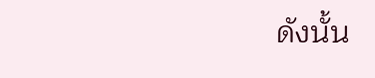ดังนั้น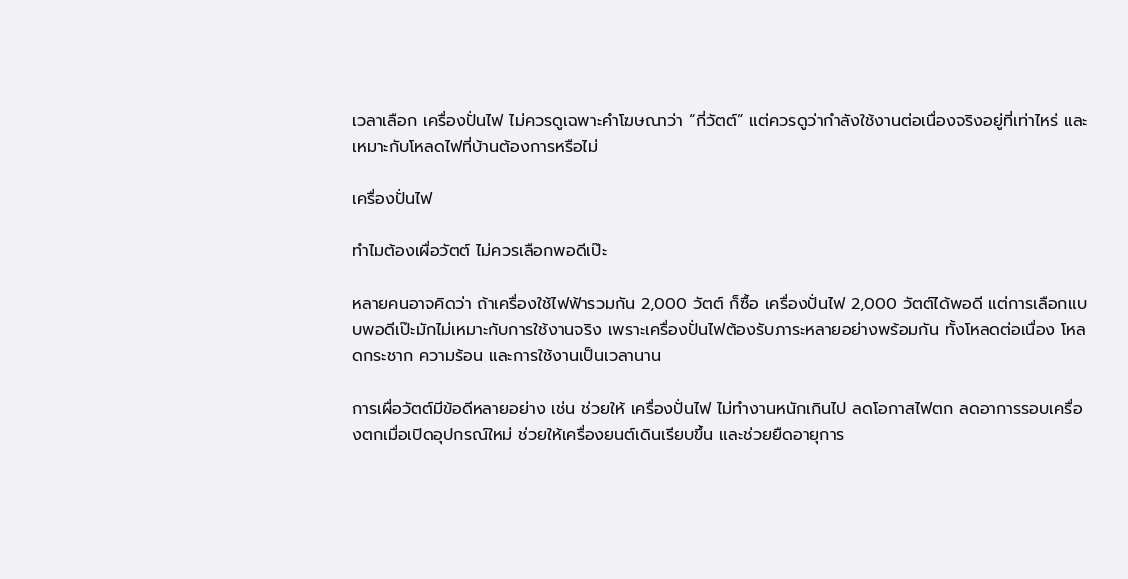เวลาเลือก เครื่องปั่นไฟ ไม่ควรดูเฉพาะคำโฆษณาว่า “กี่วัตต์” แต่ควรดูว่ากำลังใช้งานต่อเนื่องจริงอยู่ที่เท่าไหร่ และเหมาะกับโหลดไฟที่บ้านต้องการหรือไม่

เครื่องปั่นไฟ

ทำไมต้องเผื่อวัตต์ ไม่ควรเลือกพอดีเป๊ะ

หลายคนอาจคิดว่า ถ้าเครื่องใช้ไฟฟ้ารวมกัน 2,000 วัตต์ ก็ซื้อ เครื่องปั่นไฟ 2,000 วัตต์ได้พอดี แต่การเลือกแบบพอดีเป๊ะมักไม่เหมาะกับการใช้งานจริง เพราะเครื่องปั่นไฟต้องรับภาระหลายอย่างพร้อมกัน ทั้งโหลดต่อเนื่อง โหลดกระชาก ความร้อน และการใช้งานเป็นเวลานาน

การเผื่อวัตต์มีข้อดีหลายอย่าง เช่น ช่วยให้ เครื่องปั่นไฟ ไม่ทำงานหนักเกินไป ลดโอกาสไฟตก ลดอาการรอบเครื่องตกเมื่อเปิดอุปกรณ์ใหม่ ช่วยให้เครื่องยนต์เดินเรียบขึ้น และช่วยยืดอายุการ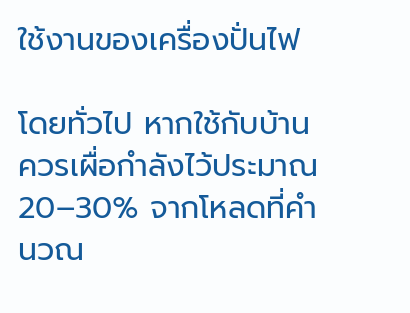ใช้งานของเครื่องปั่นไฟ

โดยทั่วไป หากใช้กับบ้าน ควรเผื่อกำลังไว้ประมาณ 20–30% จากโหลดที่คำนวณ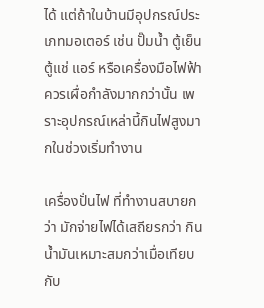ได้ แต่ถ้าในบ้านมีอุปกรณ์ประเภทมอเตอร์ เช่น ปั๊มน้ำ ตู้เย็น ตู้แช่ แอร์ หรือเครื่องมือไฟฟ้า ควรเผื่อกำลังมากกว่านั้น เพราะอุปกรณ์เหล่านี้กินไฟสูงมากในช่วงเริ่มทำงาน

เครื่องปั่นไฟ ที่ทำงานสบายกว่า มักจ่ายไฟได้เสถียรกว่า กินน้ำมันเหมาะสมกว่าเมื่อเทียบกับ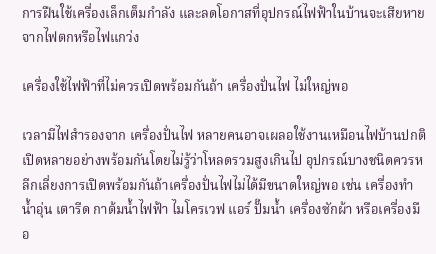การฝืนใช้เครื่องเล็กเต็มกำลัง และลดโอกาสที่อุปกรณ์ไฟฟ้าในบ้านจะเสียหายจากไฟตกหรือไฟแกว่ง

เครื่องใช้ไฟฟ้าที่ไม่ควรเปิดพร้อมกันถ้า เครื่องปั่นไฟ ไม่ใหญ่พอ

เวลามีไฟสำรองจาก เครื่องปั่นไฟ หลายคนอาจเผลอใช้งานเหมือนไฟบ้านปกติ เปิดหลายอย่างพร้อมกันโดยไม่รู้ว่าโหลดรวมสูงเกินไป อุปกรณ์บางชนิดควรหลีกเลี่ยงการเปิดพร้อมกันถ้าเครื่องปั่นไฟไม่ได้มีขนาดใหญ่พอ เช่น เครื่องทำน้ำอุ่น เตารีด กาต้มน้ำไฟฟ้า ไมโครเวฟ แอร์ ปั๊มน้ำ เครื่องซักผ้า หรือเครื่องมือ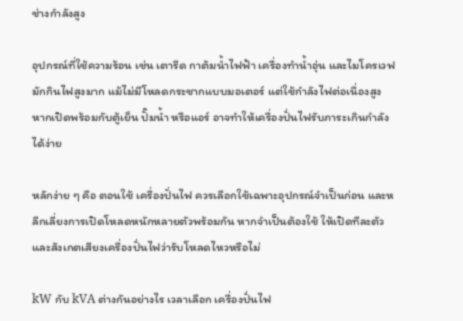ช่างกำลังสูง

อุปกรณ์ที่ใช้ความร้อน เช่น เตารีด กาต้มน้ำไฟฟ้า เครื่องทำน้ำอุ่น และไมโครเวฟ มักกินไฟสูงมาก แม้ไม่มีโหลดกระชากแบบมอเตอร์ แต่ใช้กำลังไฟต่อเนื่องสูง หากเปิดพร้อมกับตู้เย็น ปั๊มน้ำ หรือแอร์ อาจทำให้เครื่องปั่นไฟรับภาระเกินกำลังได้ง่าย

หลักง่าย ๆ คือ ตอนใช้ เครื่องปั่นไฟ ควรเลือกใช้เฉพาะอุปกรณ์จำเป็นก่อน และหลีกเลี่ยงการเปิดโหลดหนักหลายตัวพร้อมกัน หากจำเป็นต้องใช้ ให้เปิดทีละตัว และสังเกตเสียงเครื่องปั่นไฟว่ารับโหลดไหวหรือไม่

kW กับ kVA ต่างกันอย่างไร เวลาเลือก เครื่องปั่นไฟ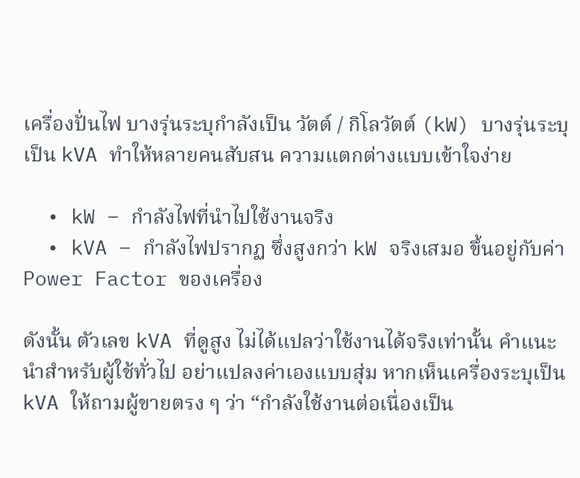เครื่องปั่นไฟ บางรุ่นระบุกำลังเป็น วัตต์ / กิโลวัตต์ (kW) บางรุ่นระบุเป็น kVA ทำให้หลายคนสับสน ความแตกต่างแบบเข้าใจง่าย

  • kW – กำลังไฟที่นำไปใช้งานจริง
  • kVA – กำลังไฟปรากฏ ซึ่งสูงกว่า kW จริงเสมอ ขึ้นอยู่กับค่า Power Factor ของเครื่อง

ดังนั้น ตัวเลข kVA ที่ดูสูง ไม่ได้แปลว่าใช้งานได้จริงเท่านั้น คำแนะนำสำหรับผู้ใช้ทั่วไป อย่าแปลงค่าเองแบบสุ่ม หากเห็นเครื่องระบุเป็น kVA ให้ถามผู้ขายตรง ๆ ว่า “กำลังใช้งานต่อเนื่องเป็น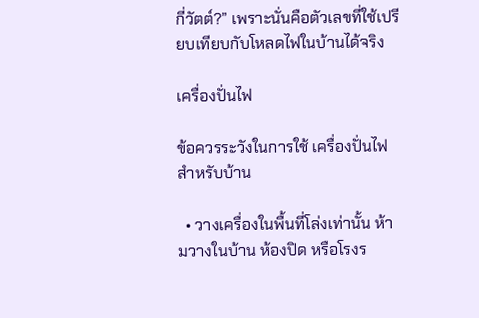กี่วัตต์?” เพราะนั่นคือตัวเลขที่ใช้เปรียบเทียบกับโหลดไฟในบ้านได้จริง

เครื่องปั่นไฟ

ข้อควรระวังในการใช้ เครื่องปั่นไฟ สำหรับบ้าน

  • วางเครื่องในพื้นที่โล่งเท่านั้น ห้ามวางในบ้าน ห้องปิด หรือโรงร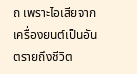ถ เพราะไอเสียจากเครื่องยนต์เป็นอันตรายถึงชีวิต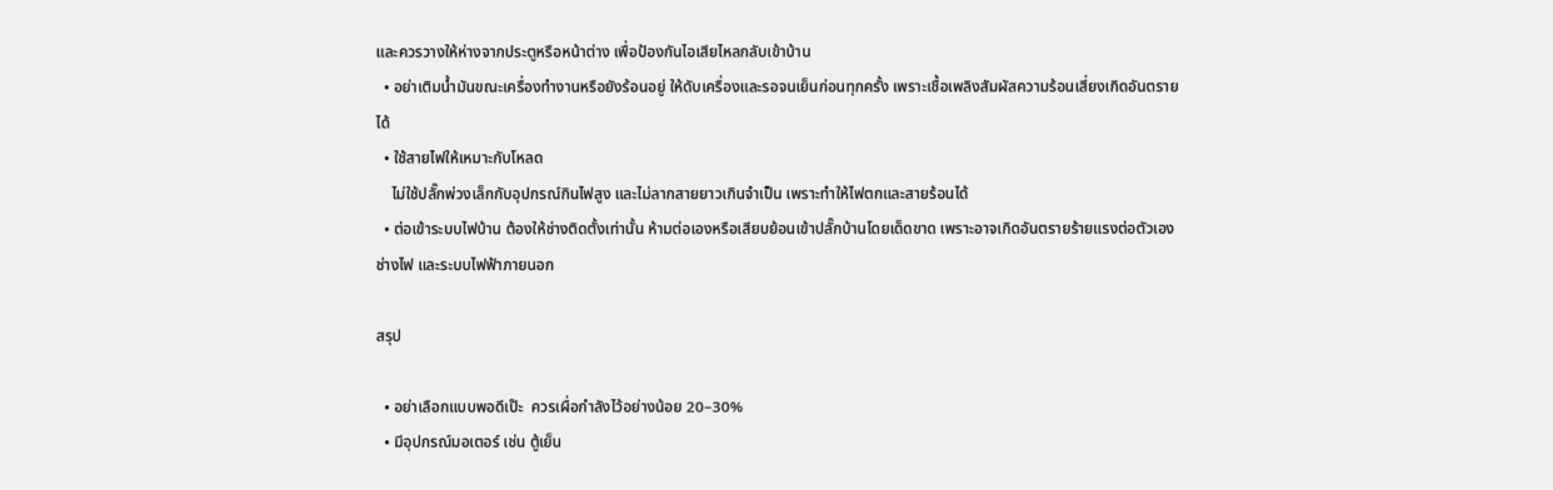และควรวางให้ห่างจากประตูหรือหน้าต่าง เพื่อป้องกันไอเสียไหลกลับเข้าบ้าน
  • อย่าเติมน้ำมันขณะเครื่องทำงานหรือยังร้อนอยู่ ให้ดับเครื่องและรอจนเย็นก่อนทุกครั้ง เพราะเชื้อเพลิงสัมผัสความร้อนเสี่ยงเกิดอันตรายได้
  • ใช้สายไฟให้เหมาะกับโหลด
    ไม่ใช้ปลั๊กพ่วงเล็กกับอุปกรณ์กินไฟสูง และไม่ลากสายยาวเกินจำเป็น เพราะทำให้ไฟตกและสายร้อนได้
  • ต่อเข้าระบบไฟบ้าน ต้องให้ช่างติดตั้งเท่านั้น ห้ามต่อเองหรือเสียบย้อนเข้าปลั๊กบ้านโดยเด็ดขาด เพราะอาจเกิดอันตรายร้ายแรงต่อตัวเอง ช่างไฟ และระบบไฟฟ้าภายนอก

สรุป

  • อย่าเลือกแบบพอดีเป๊ะ  ควรเผื่อกำลังไว้อย่างน้อย 20–30%
  • มีอุปกรณ์มอเตอร์ เช่น ตู้เย็น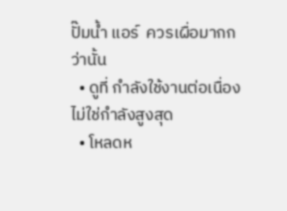ปั๊มน้ำ แอร์  ควรเผื่อมากกว่านั้น
  • ดูที่ กำลังใช้งานต่อเนื่อง ไม่ใช่กำลังสูงสุด
  • โหลดห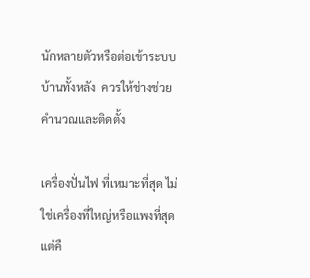นักหลายตัวหรือต่อเข้าระบบบ้านทั้งหลัง  ควรให้ช่างช่วยคำนวณและติดตั้ง

เครื่องปั่นไฟ ที่เหมาะที่สุด ไม่ใช่เครื่องที่ใหญ่หรือแพงที่สุด แต่คื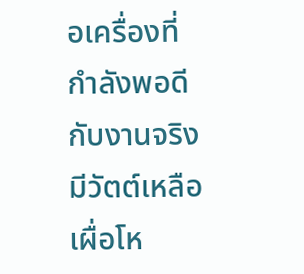อเครื่องที่กำลังพอดีกับงานจริง มีวัตต์เหลือเผื่อโห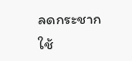ลดกระชาก ใช้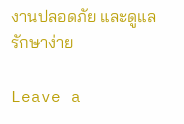งานปลอดภัย และดูแลรักษาง่าย

Leave a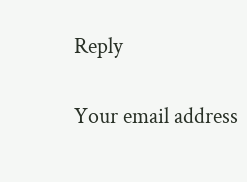Reply

Your email address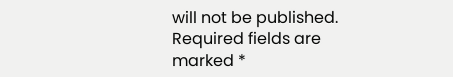will not be published. Required fields are marked *